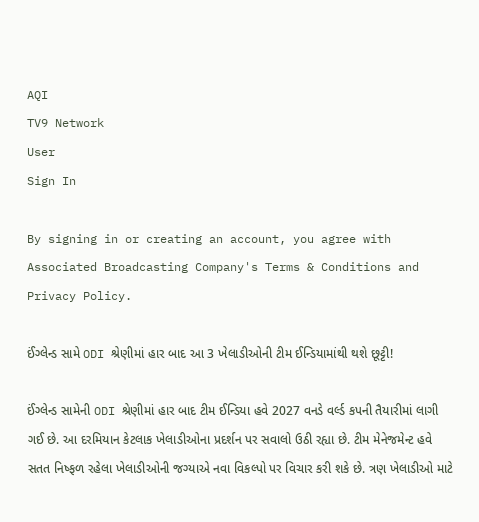AQI
TV9 Network
User
Sign In

By signing in or creating an account, you agree with Associated Broadcasting Company's Terms & Conditions and Privacy Policy.

ઈંગ્લેન્ડ સામે ODI શ્રેણીમાં હાર બાદ આ 3 ખેલાડીઓની ટીમ ઈન્ડિયામાંથી થશે છૂટ્ટી!

ઈંગ્લેન્ડ સામેની ODI શ્રેણીમાં હાર બાદ ટીમ ઈન્ડિયા હવે 2027 વનડે વર્લ્ડ કપની તૈયારીમાં લાગી ગઈ છે. આ દરમિયાન કેટલાક ખેલાડીઓના પ્રદર્શન પર સવાલો ઉઠી રહ્યા છે. ટીમ મેનેજમેન્ટ હવે સતત નિષ્ફળ રહેલા ખેલાડીઓની જગ્યાએ નવા વિકલ્પો પર વિચાર કરી શકે છે. ત્રણ ખેલાડીઓ માટે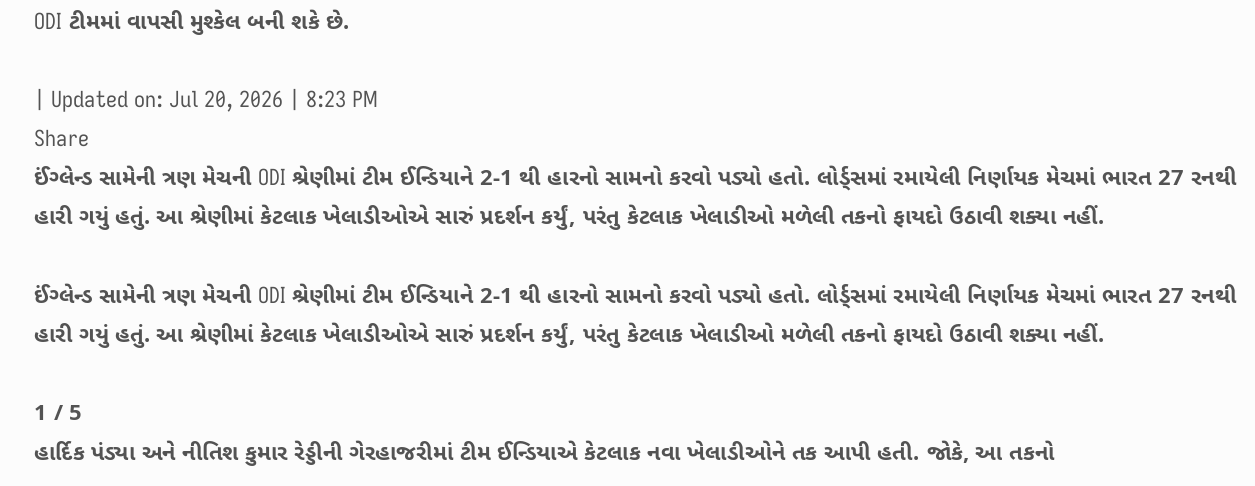ODI ટીમમાં વાપસી મુશ્કેલ બની શકે છે.

| Updated on: Jul 20, 2026 | 8:23 PM
Share
ઈંગ્લેન્ડ સામેની ત્રણ મેચની ODI શ્રેણીમાં ટીમ ઈન્ડિયાને 2-1 થી હારનો સામનો કરવો પડ્યો હતો. લોર્ડ્સમાં રમાયેલી નિર્ણાયક મેચમાં ભારત 27 રનથી હારી ગયું હતું. આ શ્રેણીમાં કેટલાક ખેલાડીઓએ સારું પ્રદર્શન કર્યું, પરંતુ કેટલાક ખેલાડીઓ મળેલી તકનો ફાયદો ઉઠાવી શક્યા નહીં.

ઈંગ્લેન્ડ સામેની ત્રણ મેચની ODI શ્રેણીમાં ટીમ ઈન્ડિયાને 2-1 થી હારનો સામનો કરવો પડ્યો હતો. લોર્ડ્સમાં રમાયેલી નિર્ણાયક મેચમાં ભારત 27 રનથી હારી ગયું હતું. આ શ્રેણીમાં કેટલાક ખેલાડીઓએ સારું પ્રદર્શન કર્યું, પરંતુ કેટલાક ખેલાડીઓ મળેલી તકનો ફાયદો ઉઠાવી શક્યા નહીં.

1 / 5
હાર્દિક પંડ્યા અને નીતિશ કુમાર રેડ્ડીની ગેરહાજરીમાં ટીમ ઈન્ડિયાએ કેટલાક નવા ખેલાડીઓને તક આપી હતી. જોકે, આ તકનો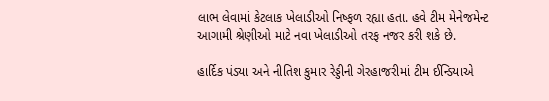લાભ લેવામાં કેટલાક ખેલાડીઓ નિષ્ફળ રહ્યા હતા. હવે ટીમ મેનેજમેન્ટ આગામી શ્રેણીઓ માટે નવા ખેલાડીઓ તરફ નજર કરી શકે છે.

હાર્દિક પંડ્યા અને નીતિશ કુમાર રેડ્ડીની ગેરહાજરીમાં ટીમ ઈન્ડિયાએ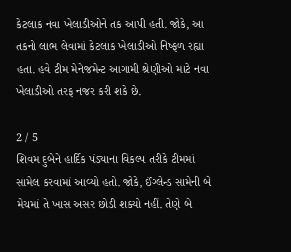કેટલાક નવા ખેલાડીઓને તક આપી હતી. જોકે, આ તકનો લાભ લેવામાં કેટલાક ખેલાડીઓ નિષ્ફળ રહ્યા હતા. હવે ટીમ મેનેજમેન્ટ આગામી શ્રેણીઓ માટે નવા ખેલાડીઓ તરફ નજર કરી શકે છે.

2 / 5
શિવમ દુબેને હાર્દિક પંડ્યાના વિકલ્પ તરીકે ટીમમાં સામેલ કરવામાં આવ્યો હતો. જોકે, ઈંગ્લેન્ડ સામેની બે મેચમાં તે ખાસ અસર છોડી શક્યો નહીં. તેણે બે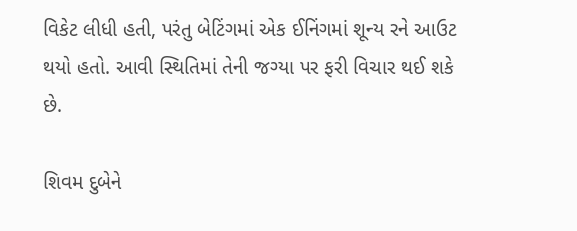વિકેટ લીધી હતી, પરંતુ બેટિંગમાં એક ઈનિંગમાં શૂન્ય રને આઉટ થયો હતો. આવી સ્થિતિમાં તેની જગ્યા પર ફરી વિચાર થઈ શકે છે.

શિવમ દુબેને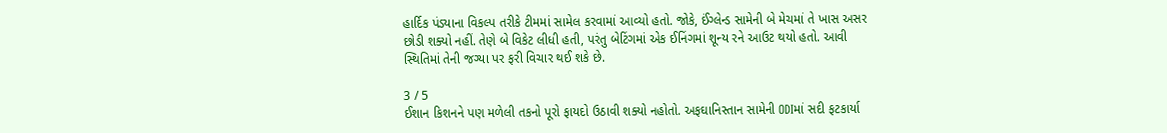હાર્દિક પંડ્યાના વિકલ્પ તરીકે ટીમમાં સામેલ કરવામાં આવ્યો હતો. જોકે, ઈંગ્લેન્ડ સામેની બે મેચમાં તે ખાસ અસર છોડી શક્યો નહીં. તેણે બે વિકેટ લીધી હતી, પરંતુ બેટિંગમાં એક ઈનિંગમાં શૂન્ય રને આઉટ થયો હતો. આવી સ્થિતિમાં તેની જગ્યા પર ફરી વિચાર થઈ શકે છે.

3 / 5
ઈશાન કિશનને પણ મળેલી તકનો પૂરો ફાયદો ઉઠાવી શક્યો નહોતો. અફઘાનિસ્તાન સામેની ODIમાં સદી ફટકાર્યા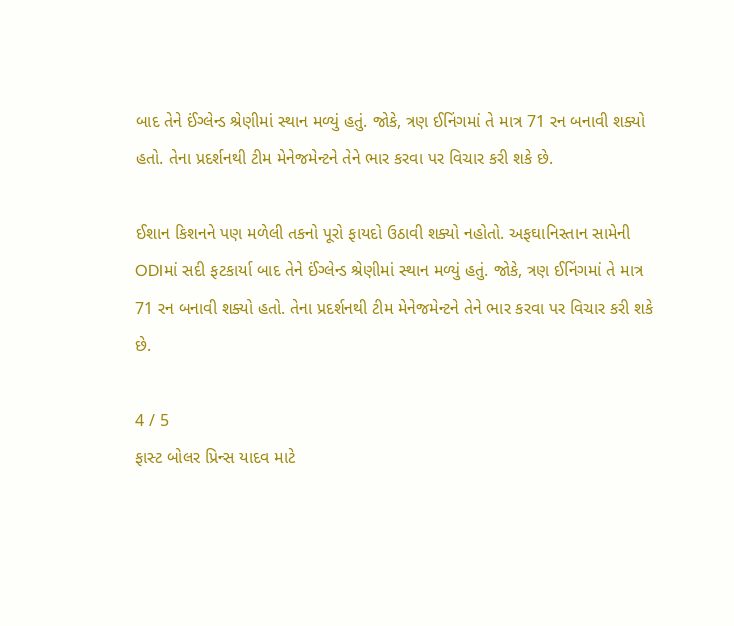બાદ તેને ઈંગ્લેન્ડ શ્રેણીમાં સ્થાન મળ્યું હતું. જોકે, ત્રણ ઈનિંગમાં તે માત્ર 71 રન બનાવી શક્યો હતો. તેના પ્રદર્શનથી ટીમ મેનેજમેન્ટને તેને ભાર કરવા પર વિચાર કરી શકે છે.

ઈશાન કિશનને પણ મળેલી તકનો પૂરો ફાયદો ઉઠાવી શક્યો નહોતો. અફઘાનિસ્તાન સામેની ODIમાં સદી ફટકાર્યા બાદ તેને ઈંગ્લેન્ડ શ્રેણીમાં સ્થાન મળ્યું હતું. જોકે, ત્રણ ઈનિંગમાં તે માત્ર 71 રન બનાવી શક્યો હતો. તેના પ્રદર્શનથી ટીમ મેનેજમેન્ટને તેને ભાર કરવા પર વિચાર કરી શકે છે.

4 / 5
ફાસ્ટ બોલર પ્રિન્સ યાદવ માટે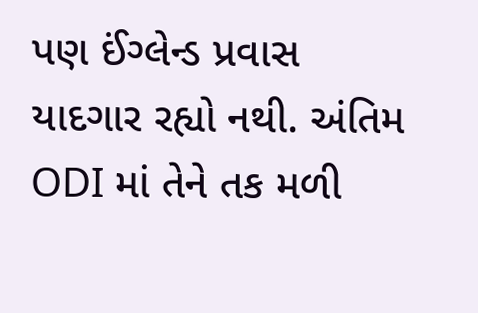પણ ઈંગ્લેન્ડ પ્રવાસ યાદગાર રહ્યો નથી. અંતિમ ODI માં તેને તક મળી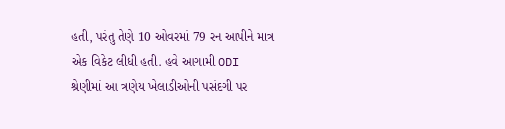હતી, પરંતુ તેણે 10 ઓવરમાં 79 રન આપીને માત્ર એક વિકેટ લીધી હતી. હવે આગામી ODI શ્રેણીમાં આ ત્રણેય ખેલાડીઓની પસંદગી પર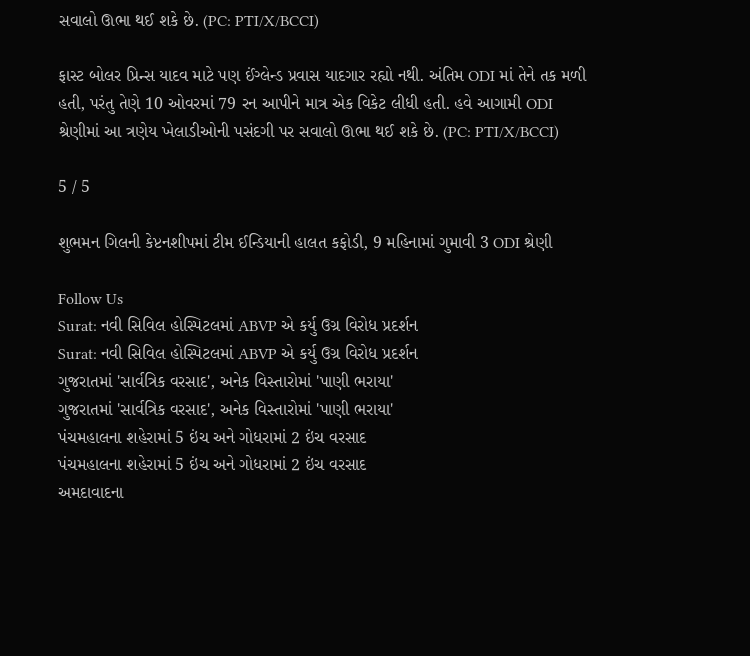સવાલો ઊભા થઈ શકે છે. (PC: PTI/X/BCCI)

ફાસ્ટ બોલર પ્રિન્સ યાદવ માટે પણ ઈંગ્લેન્ડ પ્રવાસ યાદગાર રહ્યો નથી. અંતિમ ODI માં તેને તક મળી હતી, પરંતુ તેણે 10 ઓવરમાં 79 રન આપીને માત્ર એક વિકેટ લીધી હતી. હવે આગામી ODI શ્રેણીમાં આ ત્રણેય ખેલાડીઓની પસંદગી પર સવાલો ઊભા થઈ શકે છે. (PC: PTI/X/BCCI)

5 / 5

શુભમન ગિલની કેપ્ટનશીપમાં ટીમ ઈન્ડિયાની હાલત કફોડી, 9 મહિનામાં ગુમાવી 3 ODI શ્રેણી

Follow Us
Surat: નવી સિવિલ હોસ્પિટલમાં ABVP એ કર્યુ ઉગ્ર વિરોધ પ્રદર્શન
Surat: નવી સિવિલ હોસ્પિટલમાં ABVP એ કર્યુ ઉગ્ર વિરોધ પ્રદર્શન
ગુજરાતમાં 'સાર્વત્રિક વરસાદ', અનેક વિસ્તારોમાં 'પાણી ભરાયા'
ગુજરાતમાં 'સાર્વત્રિક વરસાદ', અનેક વિસ્તારોમાં 'પાણી ભરાયા'
પંચમહાલના શહેરામાં 5 ઇંચ અને ગોધરામાં 2 ઇંચ વરસાદ
પંચમહાલના શહેરામાં 5 ઇંચ અને ગોધરામાં 2 ઇંચ વરસાદ
અમદાવાદના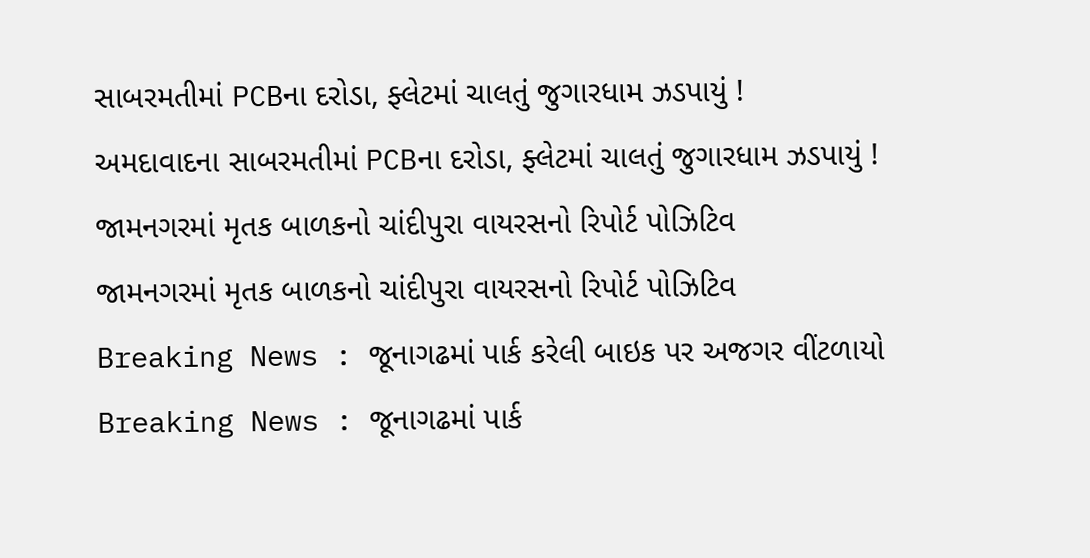સાબરમતીમાં PCBના દરોડા, ફ્લેટમાં ચાલતું જુગારધામ ઝડપાયું !
અમદાવાદના સાબરમતીમાં PCBના દરોડા, ફ્લેટમાં ચાલતું જુગારધામ ઝડપાયું !
જામનગરમાં મૃતક બાળકનો ચાંદીપુરા વાયરસનો રિપોર્ટ પોઝિટિવ
જામનગરમાં મૃતક બાળકનો ચાંદીપુરા વાયરસનો રિપોર્ટ પોઝિટિવ
Breaking News : જૂનાગઢમાં પાર્ક કરેલી બાઇક પર અજગર વીંટળાયો
Breaking News : જૂનાગઢમાં પાર્ક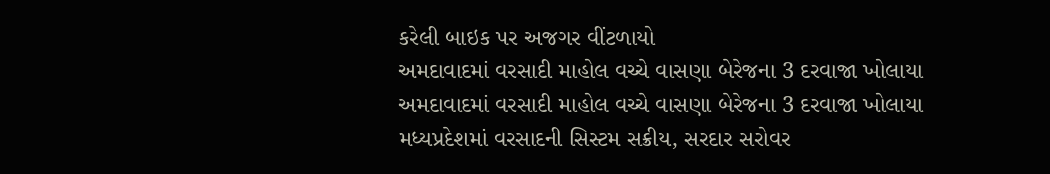કરેલી બાઇક પર અજગર વીંટળાયો
અમદાવાદમાં વરસાદી માહોલ વચ્ચે વાસણા બેરેજના 3 દરવાજા ખોલાયા
અમદાવાદમાં વરસાદી માહોલ વચ્ચે વાસણા બેરેજના 3 દરવાજા ખોલાયા
મધ્યપ્રદેશમાં વરસાદની સિસ્ટમ સક્રીય, સરદાર સરોવર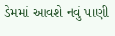ડેમમાં આવશે નવું પાણી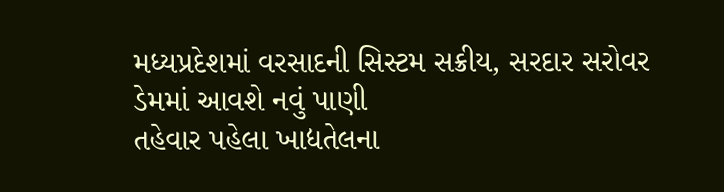મધ્યપ્રદેશમાં વરસાદની સિસ્ટમ સક્રીય, સરદાર સરોવર ડેમમાં આવશે નવું પાણી
તહેવાર પહેલા ખાદ્યતેલના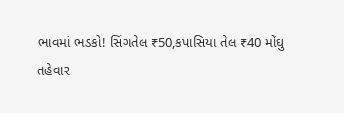ભાવમાં ભડકો! સિંગતેલ ₹50,કપાસિયા તેલ ₹40 મોંઘુ
તહેવાર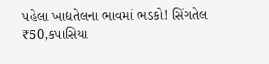પહેલા ખાદ્યતેલના ભાવમાં ભડકો! સિંગતેલ ₹50,કપાસિયા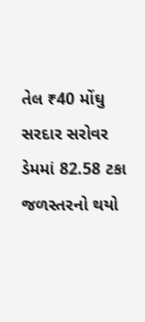તેલ ₹40 મોંઘુ
સરદાર સરોવર ડેમમાં 82.58 ટકા જળસ્તરનો થયો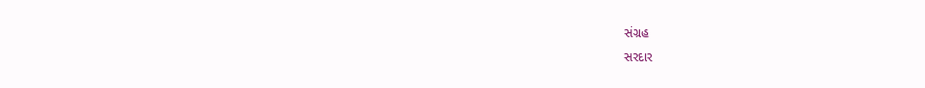સંગ્રહ
સરદાર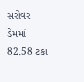સરોવર ડેમમાં 82.58 ટકા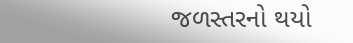જળસ્તરનો થયો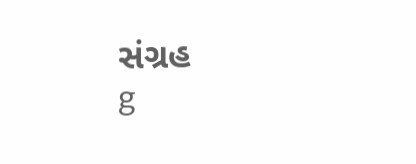સંગ્રહ
g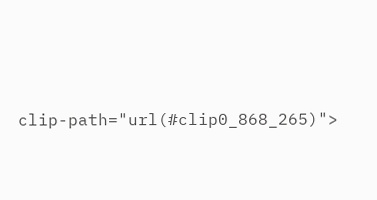clip-path="url(#clip0_868_265)">